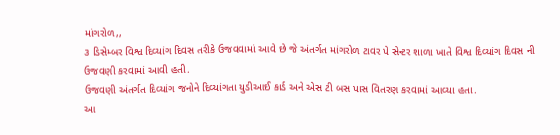માંગરોળ,,
૩ ડિસેમ્બર વિશ્વ દિવ્યાંગ દિવસ તરીકે ઉજવવામાં આવે છે જે અંતર્ગત માંગરોળ ટાવર પે સેન્ટર શાળા ખાતે વિશ્વ દિવ્યાંગ દિવસ ની ઉજવણી કરવામાં આવી હતી.
ઉજવણી અંતર્ગત દિવ્યાંગ જનોને દિવ્યાંગતા યુડીઆઈ કાર્ડ અને એસ ટી બસ પાસ વિતરણ કરવામાં આવ્યા હતા.
આ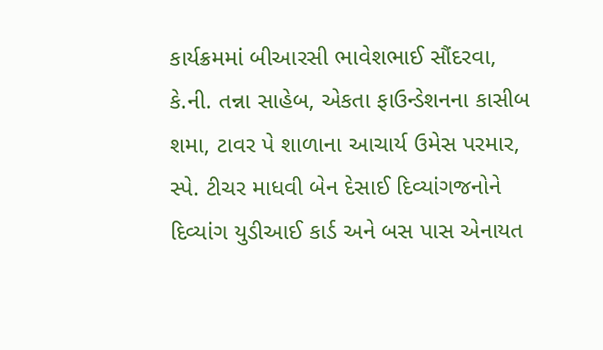કાર્યક્રમમાં બીઆરસી ભાવેશભાઈ સૌંદરવા, કે.ની. તન્ના સાહેબ, એકતા ફાઉન્ડેશનના કાસીબ શમા, ટાવર પે શાળાના આચાર્ય ઉમેસ પરમાર, સ્પે. ટીચર માધવી બેન દેસાઈ દિવ્યાંગજનોને દિવ્યાંગ યુડીઆઈ કાર્ડ અને બસ પાસ એનાયત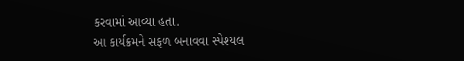કરવામાં આવ્યા હતા.
આ કાર્યક્રમને સફળ બનાવવા સ્પેશ્યલ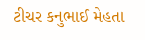ટીચર કનુભાઈ મેહતા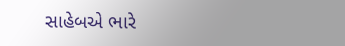સાહેબએ ભારે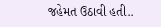જહેમત ઉઠાવી હતી..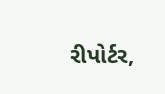રીપોર્ટર,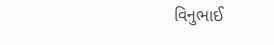વિનુભાઈ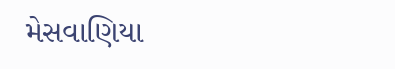મેસવાણિયા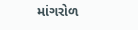માંગરોળ